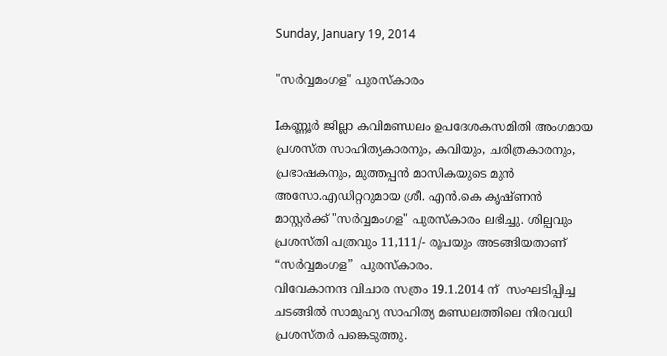Sunday, January 19, 2014

"സര്‍വ്വമംഗള" പുരസ്കാരം

Iകണ്ണൂര്‍ ജില്ലാ കവിമണ്ഡലം ഉപദേശകസമിതി അംഗമായ പ്രശസ്ത സാഹിത്യകാരനും, കവിയും, ചരിത്രകാരനും, പ്രഭാഷകനും, മുത്തപ്പന്‍ മാസികയുടെ മുന്‍ അസോ.എഡിറ്ററുമായ ശ്രീ. എന്‍.കെ കൃഷ്ണന്‍ മാസ്റ്റര്‍ക്ക്‌ "സര്‍വ്വമംഗള" പുരസ്കാരം ലഭിച്ചു. ശില്പവും പ്രശസ്തി പത്രവും 11,111/- രൂപയും അടങ്ങിയതാണ്‌ “സർവ്വമംഗള”  പുരസ്കാരം.
വിവേകാനന്ദ വിചാര സത്രം 19.1.2014 ന്‌  സംഘടിപ്പിച്ച ചടങ്ങില്‍ സാമുഹ്യ സാഹിത്യ മണ്ഡലത്തിലെ നിരവധി പ്രശസ്തര്‍ പങ്കെടുത്തു.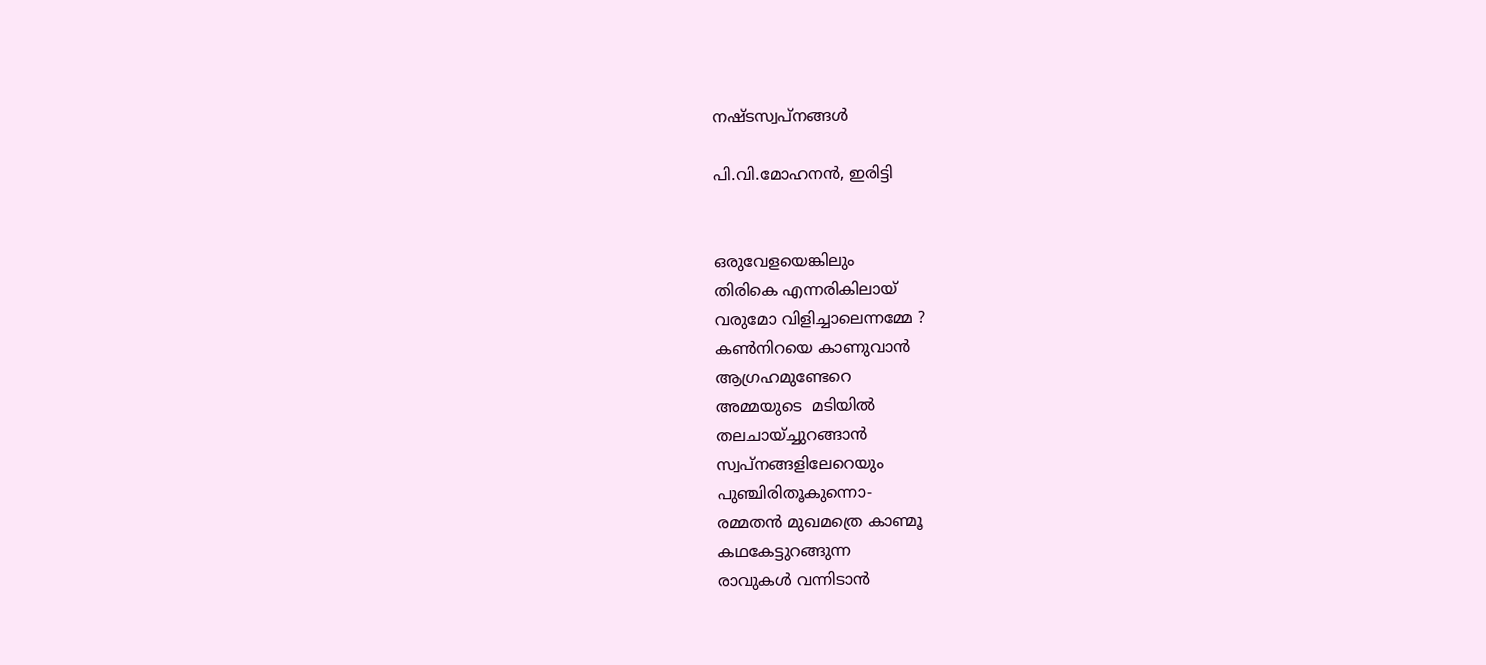നഷ്ടസ്വപ്നങ്ങൾ

പി.വി.മോഹനൻ, ഇരിട്ടി


ഒരുവേളയെങ്കിലും
തിരികെ എന്നരികിലായ്
വരുമോ വിളിച്ചാലെന്നമ്മേ ?
കൺനിറയെ കാണുവാൻ
ആഗ്രഹമുണ്ടേറെ
അമ്മയുടെ  മടിയിൽ
തലചായ്ച്ചുറങ്ങാൻ
സ്വപ്നങ്ങളിലേറെയും
പുഞ്ചിരിതൂകുന്നൊ-
രമ്മതൻ മുഖമത്രെ കാണ്മൂ
കഥകേട്ടുറങ്ങുന്ന
രാവുകൾ വന്നിടാൻ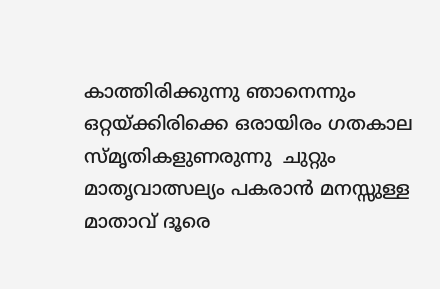കാത്തിരിക്കുന്നു ഞാനെന്നും
ഒറ്റയ്ക്കിരിക്കെ ഒരായിരം ഗതകാല
സ്മൃതികളുണരുന്നു  ചുറ്റും
മാതൃവാത്സല്യം പകരാൻ മനസ്സുള്ള
മാതാവ്‌ ദൂരെ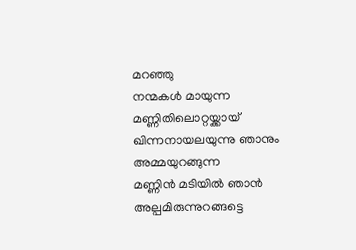മറഞ്ഞു
നന്മകൾ മായുന്ന
മണ്ണിതിലൊറ്റയ്ക്കായ്
ഖിന്നനായലയുന്നു ഞാനും
അമ്മയുറങ്ങുന്ന
മണ്ണിൻ മടിയിൽ ഞാൻ
അല്പമിരുന്നുറങ്ങട്ടെ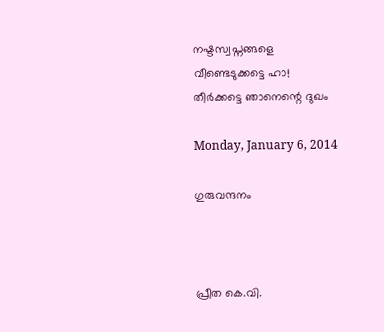നഷ്ടസ്വപ്നങ്ങളെ
വീണ്ടെടുക്കട്ടെ ഹാ!
തീർക്കട്ടെ ഞാനെന്റെ ദുഖം

Monday, January 6, 2014

ഗുരുവന്ദനം



പ്രീത കെ.വി.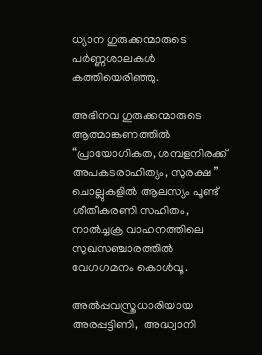ധ്യാന ഗുരുക്കന്മാരുടെ
പർണ്ണശാലകൾ
കത്തിയെരിഞ്ഞു.

അഭിനവ ഗുരുക്കന്മാരുടെ
ആത്മാങ്കണത്തിൽ
“പ്രായോഗികത, ശമ്പളനിരക്ക്‌
അപകടരാഹിത്യം, സുരക്ഷ ”
ചൊല്ലുകളിൽ ആലസ്യം പൂണ്ട്‌
ശീതീകരണി സഹിതം,
നാൽച്ചക്ര വാഹനത്തിലെ
സുഖസഞ്ചാരത്തിൽ
വേഗഗമനം കൊൾവൂ.

അൽപ്പവസ്ത്രധാരിയായ
അരപ്പട്ടിണി,  അദ്ധ്വാനി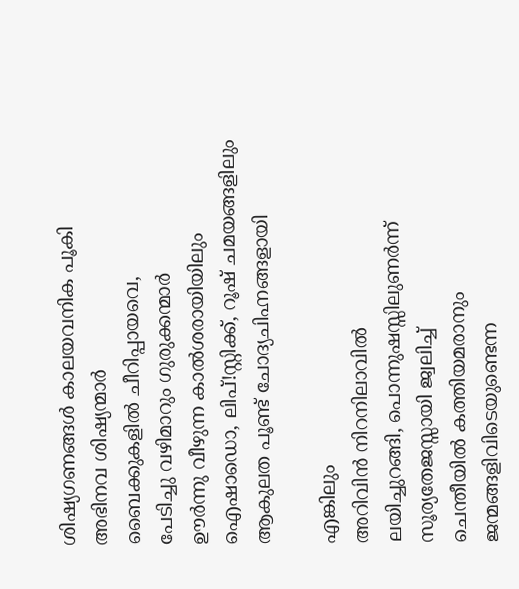ശിഷ്യഗണങ്ങൾ കാലയവനിക പൂകി
അഭിനവ ശിഷ്യന്മാർ
ബൈക്കുകളിൽ ചീറിപ്പായവെ,
പേടിച്ചു വഴിമാറും ഗുരുക്കന്മാർ
ഊർന്നു വീഴുന്ന കാൽശരായിയിലും
ഐഷാഡൊ, ലിപ്!സ്റ്റിക്ക്‌, റൂഷ്‌ ചമയങ്ങളിലും
ആകുലത പൂണ്ട്‌ ചോദ്യചിഹ്നങ്ങളായി

എങ്കിലും
അറിവിൻ നിറനിലാവിൽ
ലയിച്ചുറങ്ങി, പൊന്നുഷസ്സിലുണർന്ന്‌
സൂര്യതേജസ്സായി ജ്വലിച്ച്‌
ചെന്തീയിൽ കത്തിയമരാനും
ജന്മങ്ങളിവിടെയുണ്ടെന്ന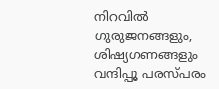നിറവിൽ
ഗുരുജനങ്ങളും, ശിഷ്യഗണങ്ങളും
വന്ദിപ്പൂ പരസ്പരം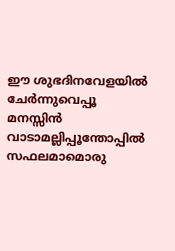ഈ ശുഭദിനവേളയിൽ
ചേർന്നുവെപ്പൂ മനസ്സിൻ
വാടാമല്ലിപ്പൂന്തോപ്പിൽ
സഫലമാമൊരു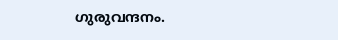ഗുരുവന്ദനം.